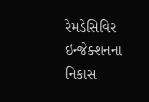રેમડેસિવિર ઇન્જેક્શનના નિકાસ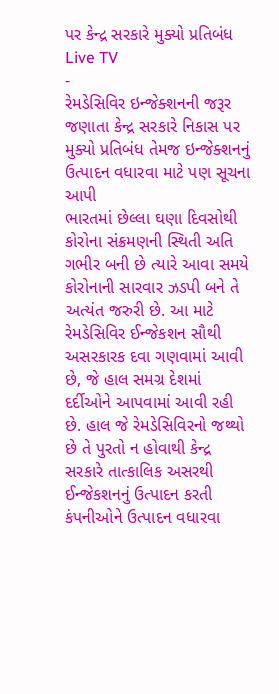પર કેન્દ્ર સરકારે મુક્યો પ્રતિબંધ
Live TV
-
રેમડેસિવિર ઇન્જેક્શનની જરૂર જણાતા કેન્દ્ર સરકારે નિકાસ પર મુક્યો પ્રતિબંધ તેમજ ઇન્જેક્શનનું ઉત્પાદન વધારવા માટે પણ સૂચના આપી
ભારતમાં છેલ્લા ઘણા દિવસોથી કોરોના સંક્રમણની સ્થિતી અતિ ગભીર બની છે ત્યારે આવા સમયે કોરોનાની સારવાર ઝડપી બને તે અત્યંત જરુરી છે. આ માટે રેમડેસિવિર ઈન્જેકશન સૌથી અસરકારક દવા ગણવામાં આવી છે, જે હાલ સમગ્ર દેશમાં દર્દીઓને આપવામાં આવી રહી છે. હાલ જે રેમડેસિવિરનો જથ્થો છે તે પુરતો ન હોવાથી કેન્દ્ર સરકારે તાત્કાલિક અસરથી ઈન્જેકશનનું ઉત્પાદન કરતી કંપનીઓને ઉત્પાદન વધારવા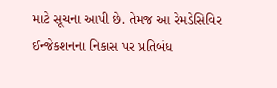માટે સૂચના આપી છે. તેમજ આ રેમડેસિવિર ઈન્જેકશનના નિકાસ પર પ્રતિબંધ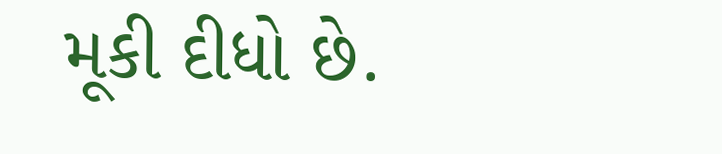મૂકી દીધો છે.